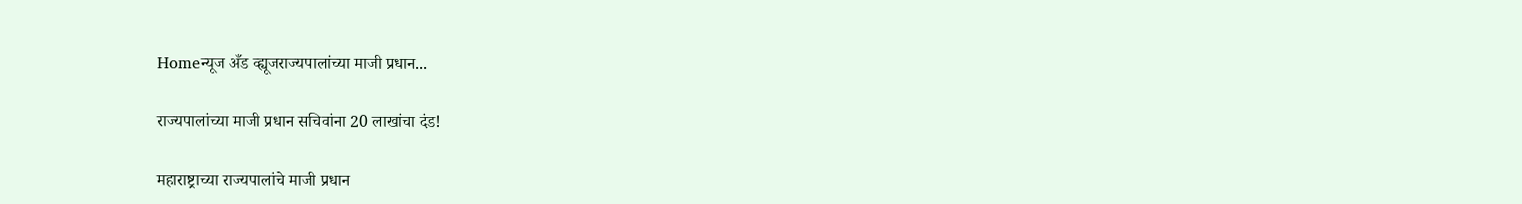Homeन्यूज अँड व्ह्यूजराज्यपालांच्या माजी प्रधान...

राज्यपालांच्या माजी प्रधान सचिवांना 20 लाखांचा दंड!

महाराष्ट्राच्या राज्यपालांचे माजी प्रधान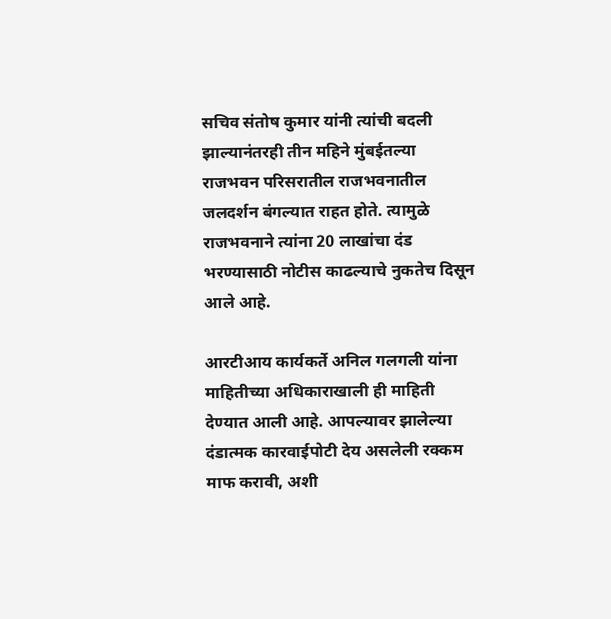सचिव संतोष कुमार यांनी त्यांची बदली झाल्यानंतरही तीन महिने मुंबईतल्या राजभवन परिसरातील राजभवनातील जलदर्शन बंगल्यात राहत होते. त्यामुळे राजभवनाने त्यांना 20 लाखांचा दंड भरण्यासाठी नोटीस काढल्याचे नुकतेच दिसून आले आहे.

आरटीआय कार्यकर्ते अनिल गलगली यांना माहितीच्या अधिकाराखाली ही माहिती देण्यात आली आहे. आपल्यावर झालेल्या दंडात्मक कारवाईपोटी देय असलेली रक्कम माफ करावी, अशी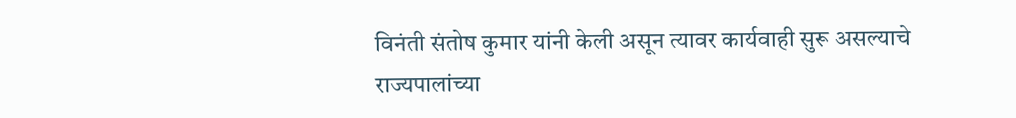विनंती संतोष कुमार यांनी केली असून त्यावर कार्यवाही सुरू असल्याचे राज्यपालांच्या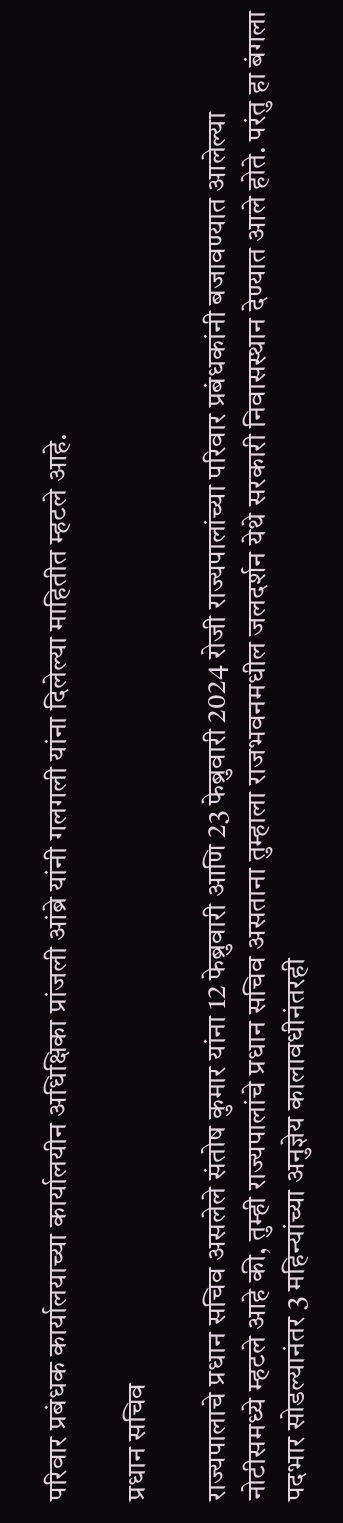परिवार प्रबंधक कार्यालयाच्या कार्यालयीन अधिक्षिका प्रांजली आंब्रे यांनी गलगली यांना दिलेल्या माहितीत म्हटले आहे.

प्रधान सचिव

राज्यपालाचे प्रधान सचिव असलेले संतोष कुमार यांना 12 फेब्रुवारी आणि 23 फेब्रुवारी 2024 रोजी राज्यपालांच्या परिवार प्रबंधकांनी बजावण्यात आलेल्या नोटीसमध्ये म्हटले आहे की, तुम्ही राज्यपालांचे प्रधान सचिव असताना तुम्हाला राजभवनमधील जलदर्शन येथे सरकारी निवासस्थान देण्यात आले होते. परंतु हा बंगला पदभार सोडल्यानंतर 3 महिन्यांच्या अनुज्ञेय कालावधीनंतरही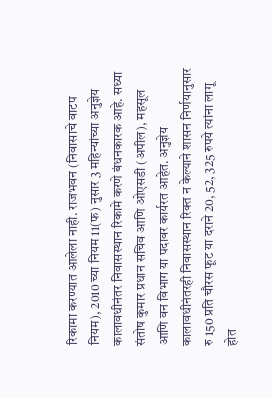रिकामा करण्यात आलेला नाही. राजभवन (निवासाचे वाटप नियम), 2010 च्या नियम 11(फ) नुसार 3 महिन्यांच्या अनुज्ञेय कालावधीनंतर निवासस्थान रिकामे करणे बंधनकारक आहे. सध्या संतोष कुमार प्रधान सचिव आणि ओएसडी (अपील), महसूल आणि वन विभाग या पदावर कार्यरत आहेत. अनुज्ञेय कालावधीनंतरही निवासस्थान रिक्त न केल्याने शासन निर्णयानुसार रु 150 प्रति चौरस फूट या दराने 20, 52, 325 रुपये त्यांना लागू होत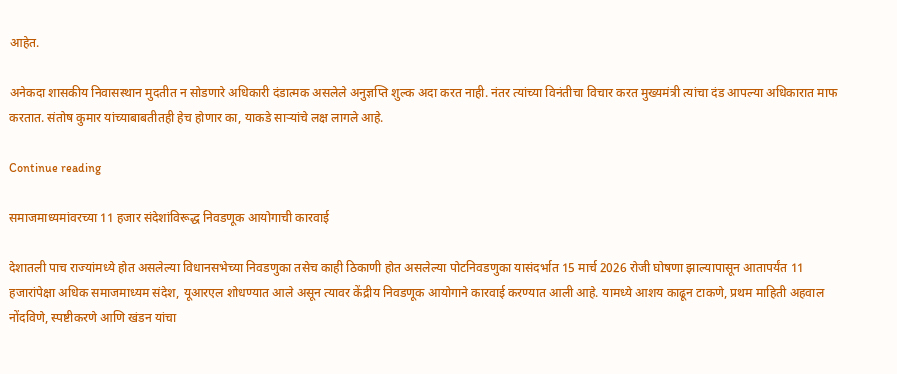आहेत.

अनेकदा शासकीय निवासस्थान मुदतीत न सोडणारे अधिकारी दंडात्मक असलेले अनुज्ञप्ति शुल्क अदा करत नाही. नंतर त्यांच्या विनंतीचा विचार करत मुख्यमंत्री त्यांचा दंड आपल्या अधिकारात माफ करतात. संतोष कुमार यांच्याबाबतीतही हेच होणार का, याकडे साऱ्यांचे लक्ष लागले आहे.

Continue reading

समाजमाध्यमांवरच्या 11 हजार संदेशांविरूद्ध निवडणूक आयोगाची कारवाई

देशातली पाच राज्यांमध्ये होत असलेल्या विधानसभेच्या निवडणुका तसेच काही ठिकाणी होत असलेल्या पोटनिवडणुका यासंदर्भात 15 मार्च 2026 रोजी घोषणा झाल्यापासून आतापर्यंत 11 हजारांपेक्षा अधिक समाजमाध्यम संदेश, यूआरएल शोधण्यात आले असून त्यावर केंद्रीय निवडणूक आयोगाने कारवाई करण्यात आली आहे. यामध्ये आशय काढून टाकणे, प्रथम माहिती अहवाल नोंदविणे, स्पष्टीकरणे आणि खंडन यांचा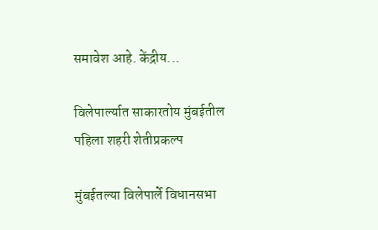समावेश आहे. केंद्रीय...

विलेपार्ल्यात साकारतोय मुंबईतील पहिला शहरी शेतीप्रकल्प

मुंबईतल्या विलेपार्ले विधानसभा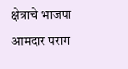क्षेत्राचे भाजपा आमदार पराग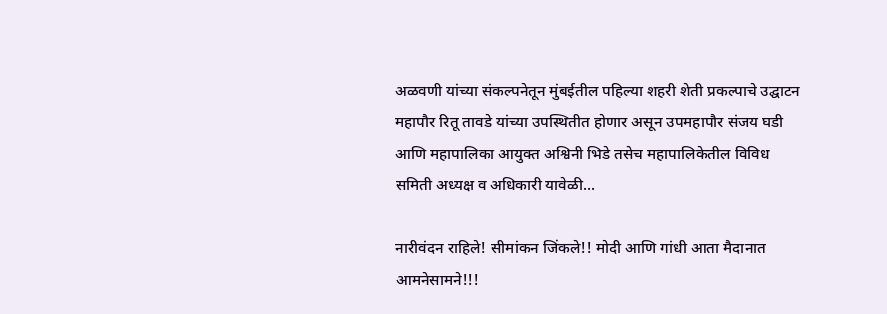अळवणी यांच्या संकल्पनेतून मुंबईतील पहिल्या शहरी शेती प्रकल्पाचे उद्घाटन महापौर रितू तावडे यांच्या उपस्थितीत होणार असून उपमहापौर संजय घडी आणि महापालिका आयुक्त अश्विनी भिडे तसेच महापालिकेतील विविध समिती अध्यक्ष व अधिकारी यावेळी...

नारीवंदन राहिले! सीमांकन जिंकले!! मोदी आणि गांधी आता मैदानात आमनेसामने!!!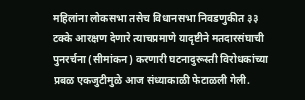महिलांना लोकसभा तसेच विधानसभा निवडणुकीत ३३ टक्के आरक्षण देणारे त्याचप्रमाणे यादृष्टीने मतदारसंघाची पुनरर्चना (सीमांकन) करणारी घटनादुरूस्ती विरोधकांच्या प्रबळ एकजुटीमुळे आज संध्याकाळी फेटाळली गेली.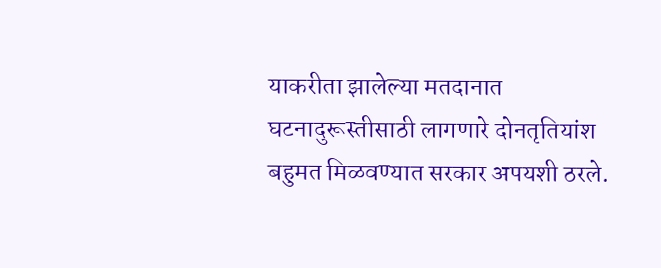याकरीता झालेल्या मतदानात घटनादुरूस्तीसाठी लागणारे दोनतृतियांश बहुमत मिळवण्यात सरकार अपयशी ठरले.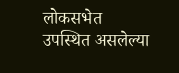लोकसभेत उपस्थित असलेल्या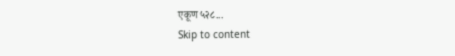एकूण ५२८...
Skip to content